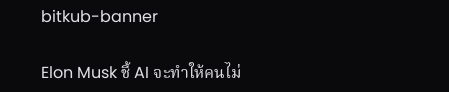bitkub-banner

Elon Musk ชี้ AI จะทำให้คนไม่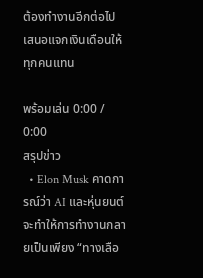ต้องทำงานอีกต่อไป เสนอแจกเงินเดือนให้ทุกคนแทน

พร้อมเล่น 0:00 / 0:00
สรุปข่าว
  • Elon Musk คาดการณ์ว่า AI และหุ่นยนต์จะทำให้การทำงานกลายเป็นเพียง “ทางเลือ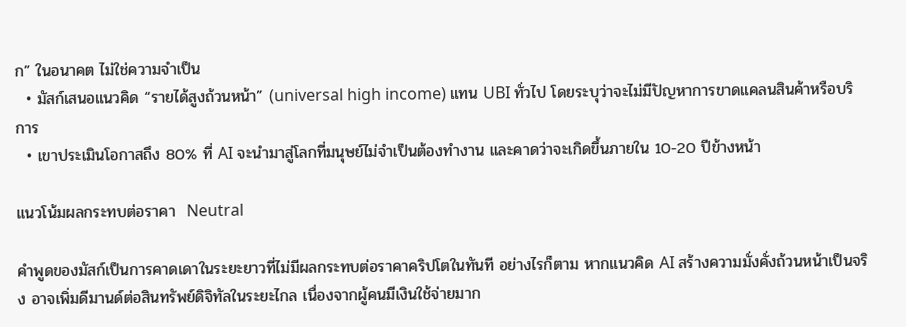ก” ในอนาคต ไม่ใช่ความจำเป็น
  • มัสก์เสนอแนวคิด “รายได้สูงถ้วนหน้า” (universal high income) แทน UBI ทั่วไป โดยระบุว่าจะไม่มีปัญหาการขาดแคลนสินค้าหรือบริการ
  • เขาประเมินโอกาสถึง 80% ที่ AI จะนำมาสู่โลกที่มนุษย์ไม่จำเป็นต้องทำงาน และคาดว่าจะเกิดขึ้นภายใน 10-20 ปีข้างหน้า

แนวโน้มผลกระทบต่อราคา  Neutral

คำพูดของมัสก์เป็นการคาดเดาในระยะยาวที่ไม่มีผลกระทบต่อราคาคริปโตในทันที อย่างไรก็ตาม หากแนวคิด AI สร้างความมั่งคั่งถ้วนหน้าเป็นจริง อาจเพิ่มดีมานด์ต่อสินทรัพย์ดิจิทัลในระยะไกล เนื่องจากผู้คนมีเงินใช้จ่ายมาก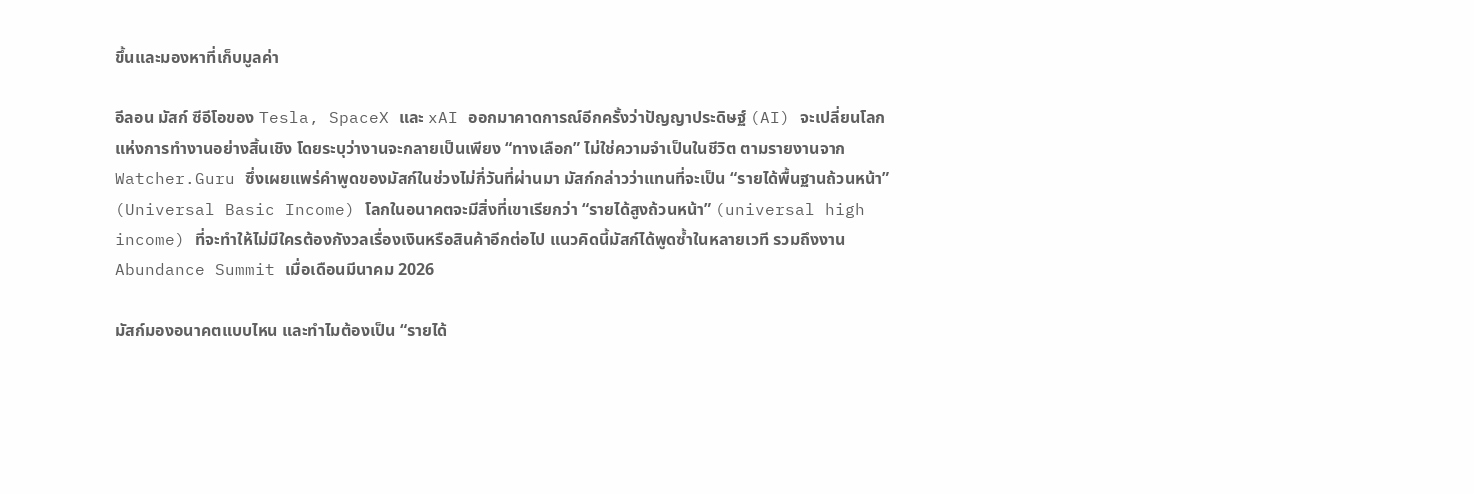ขึ้นและมองหาที่เก็บมูลค่า

อีลอน มัสก์ ซีอีโอของ Tesla, SpaceX และ xAI ออกมาคาดการณ์อีกครั้งว่าปัญญาประดิษฐ์ (AI) จะเปลี่ยนโลกแห่งการทำงานอย่างสิ้นเชิง โดยระบุว่างานจะกลายเป็นเพียง “ทางเลือก” ไม่ใช่ความจำเป็นในชีวิต ตามรายงานจาก Watcher.Guru ซึ่งเผยแพร่คำพูดของมัสก์ในช่วงไม่กี่วันที่ผ่านมา มัสก์กล่าวว่าแทนที่จะเป็น “รายได้พื้นฐานถ้วนหน้า” (Universal Basic Income) โลกในอนาคตจะมีสิ่งที่เขาเรียกว่า “รายได้สูงถ้วนหน้า” (universal high income) ที่จะทำให้ไม่มีใครต้องกังวลเรื่องเงินหรือสินค้าอีกต่อไป แนวคิดนี้มัสก์ได้พูดซ้ำในหลายเวที รวมถึงงาน Abundance Summit เมื่อเดือนมีนาคม 2026

มัสก์มองอนาคตแบบไหน และทำไมต้องเป็น “รายได้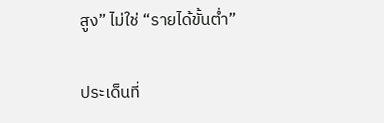สูง” ไม่ใช่ “รายได้ขั้นต่ำ”

ประเด็นที่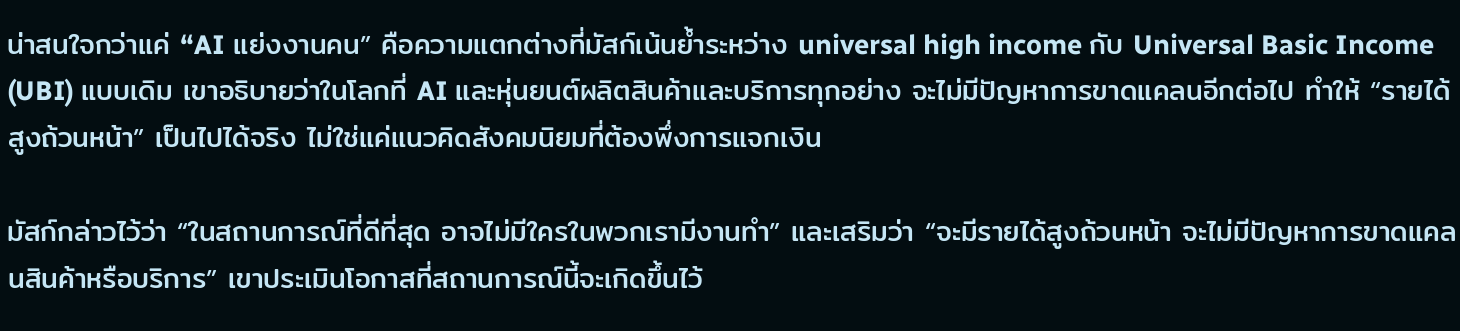น่าสนใจกว่าแค่ “AI แย่งงานคน” คือความแตกต่างที่มัสก์เน้นย้ำระหว่าง universal high income กับ Universal Basic Income (UBI) แบบเดิม เขาอธิบายว่าในโลกที่ AI และหุ่นยนต์ผลิตสินค้าและบริการทุกอย่าง จะไม่มีปัญหาการขาดแคลนอีกต่อไป ทำให้ “รายได้สูงถ้วนหน้า” เป็นไปได้จริง ไม่ใช่แค่แนวคิดสังคมนิยมที่ต้องพึ่งการแจกเงิน

มัสก์กล่าวไว้ว่า “ในสถานการณ์ที่ดีที่สุด อาจไม่มีใครในพวกเรามีงานทำ” และเสริมว่า “จะมีรายได้สูงถ้วนหน้า จะไม่มีปัญหาการขาดแคลนสินค้าหรือบริการ” เขาประเมินโอกาสที่สถานการณ์นี้จะเกิดขึ้นไว้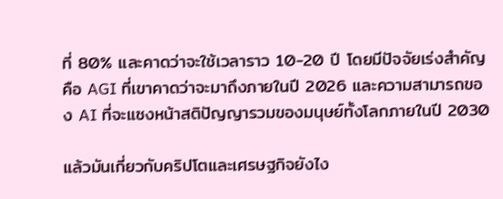ที่ 80% และคาดว่าจะใช้เวลาราว 10-20 ปี โดยมีปัจจัยเร่งสำคัญคือ AGI ที่เขาคาดว่าจะมาถึงภายในปี 2026 และความสามารถของ AI ที่จะแซงหน้าสติปัญญารวมของมนุษย์ทั้งโลกภายในปี 2030

แล้วมันเกี่ยวกับคริปโตและเศรษฐกิจยังไง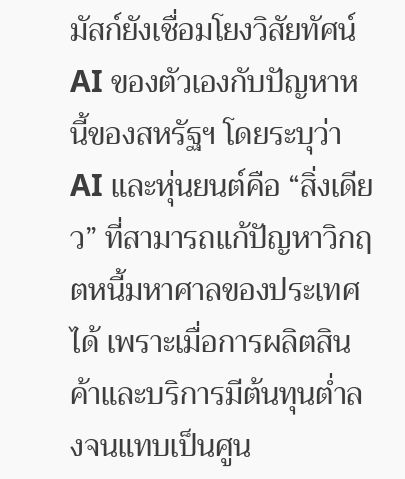มัสก์ยังเชื่อมโยงวิสัยทัศน์ AI ของตัวเองกับปัญหาหนี้ของสหรัฐฯ โดยระบุว่า AI และหุ่นยนต์คือ “สิ่งเดียว” ที่สามารถแก้ปัญหาวิกฤตหนี้มหาศาลของประเทศได้ เพราะเมื่อการผลิตสินค้าและบริการมีต้นทุนต่ำลงจนแทบเป็นศูน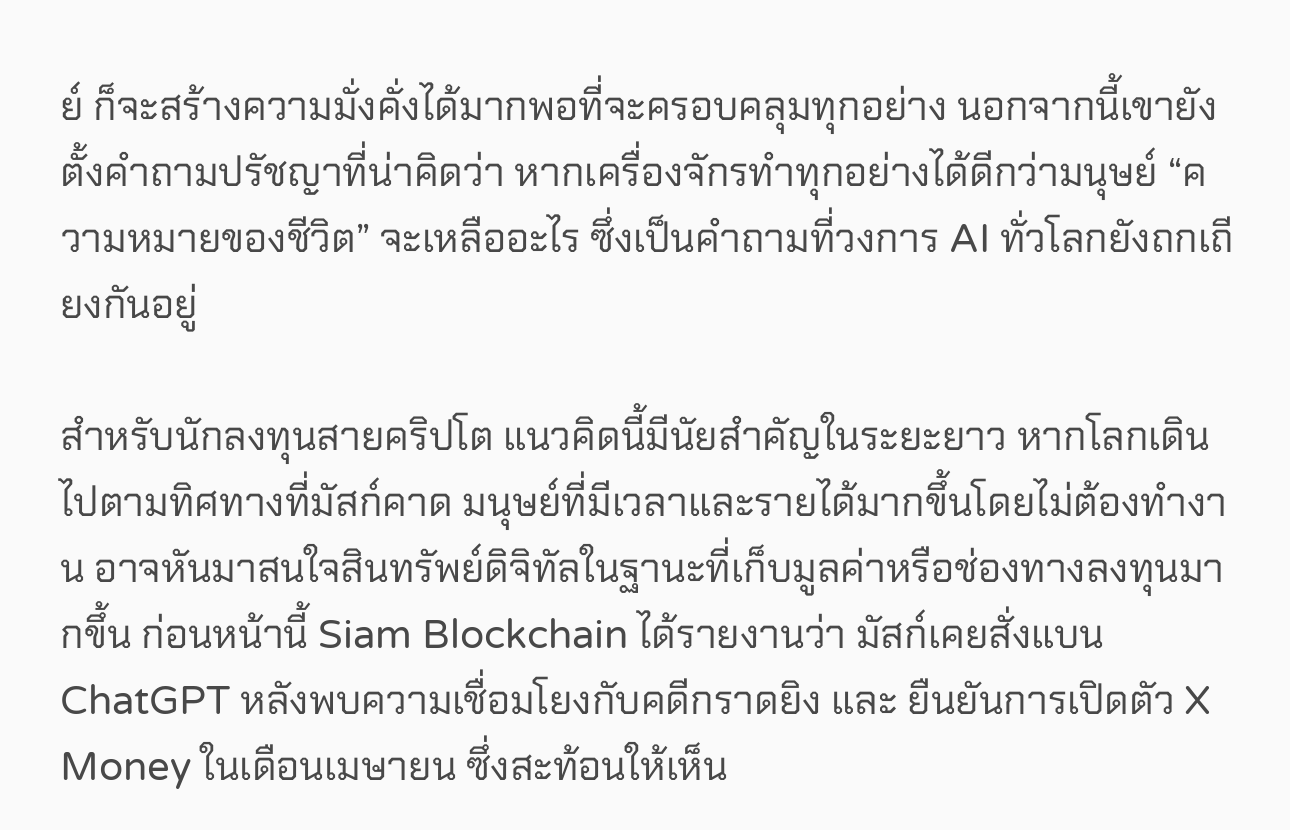ย์ ก็จะสร้างความมั่งคั่งได้มากพอที่จะครอบคลุมทุกอย่าง นอกจากนี้เขายังตั้งคำถามปรัชญาที่น่าคิดว่า หากเครื่องจักรทำทุกอย่างได้ดีกว่ามนุษย์ “ความหมายของชีวิต” จะเหลืออะไร ซึ่งเป็นคำถามที่วงการ AI ทั่วโลกยังถกเถียงกันอยู่

สำหรับนักลงทุนสายคริปโต แนวคิดนี้มีนัยสำคัญในระยะยาว หากโลกเดินไปตามทิศทางที่มัสก์คาด มนุษย์ที่มีเวลาและรายได้มากขึ้นโดยไม่ต้องทำงาน อาจหันมาสนใจสินทรัพย์ดิจิทัลในฐานะที่เก็บมูลค่าหรือช่องทางลงทุนมากขึ้น ก่อนหน้านี้ Siam Blockchain ได้รายงานว่า มัสก์เคยสั่งแบน ChatGPT หลังพบความเชื่อมโยงกับคดีกราดยิง และ ยืนยันการเปิดตัว X Money ในเดือนเมษายน ซึ่งสะท้อนให้เห็น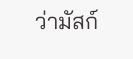ว่ามัสก์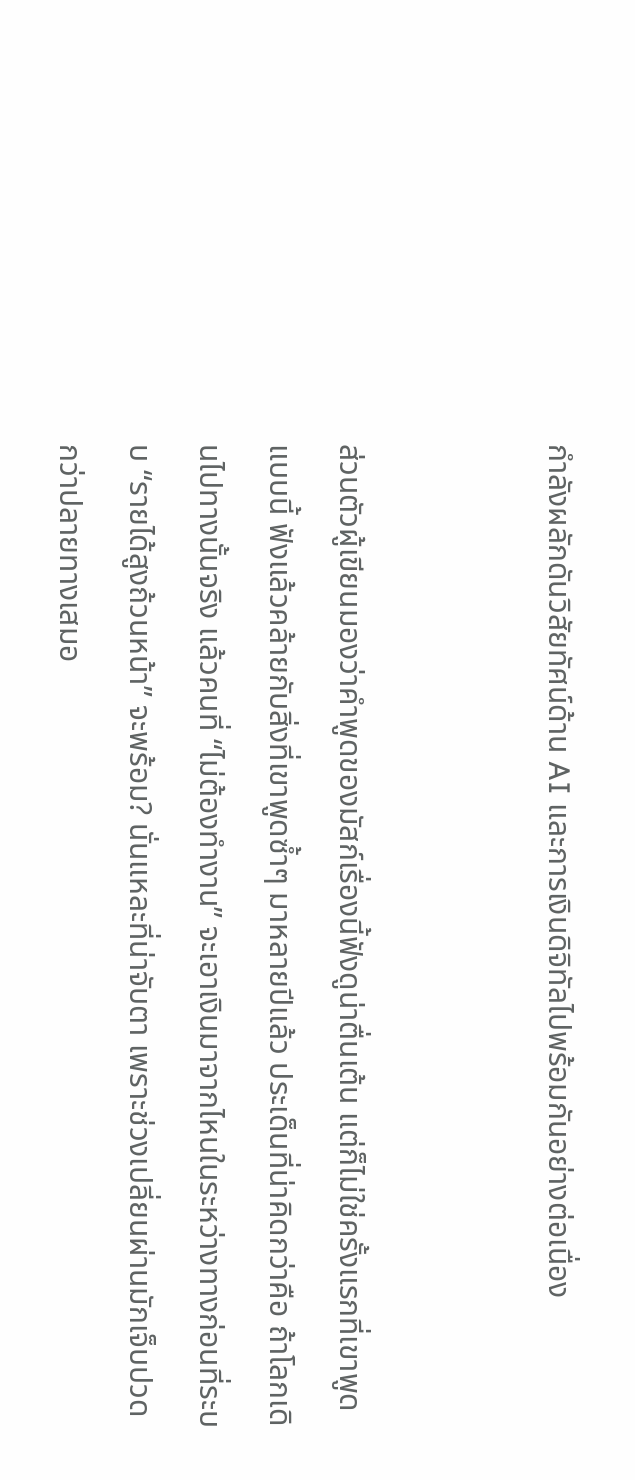กำลังผลักดันวิสัยทัศน์ด้าน AI และการเงินดิจิทัลไปพร้อมกันอย่างต่อเนื่อง


ส่วนตัวผู้เขียนมองว่าคำพูดของมัสก์เรื่องนี้ฟังดูน่าตื่นเต้น แต่ก็ไม่ใช่ครั้งแรกที่เขาพูดแบบนี้ ฟังแล้วคล้ายกับสิ่งที่เขาพูดซ้ำๆ มาหลายปีแล้ว ประเด็นที่น่าคิดกว่าคือ ถ้าโลกเดินไปทางนั้นจริง แล้วคนที่ “ไม่ต้องทำงาน” จะเอาเงินมาจากไหนในระหว่างทางก่อนที่ระบบ “รายได้สูงถ้วนหน้า” จะพร้อม? นั่นแหละที่น่าจับตา เพราะช่วงเปลี่ยนผ่านมักเจ็บปวดกว่าปลายทางเสมอ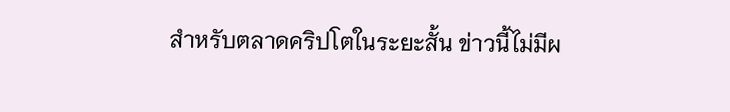สำหรับตลาดคริปโตในระยะสั้น ข่าวนี้ไม่มีผ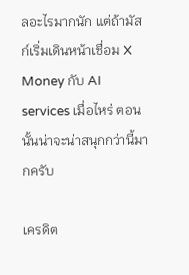ลอะไรมากนัก แต่ถ้ามัสก์เริ่มเดินหน้าเชื่อม X Money กับ AI services เมื่อไหร่ ตอนนั้นน่าจะน่าสนุกกว่านี้มากครับ

เครดิต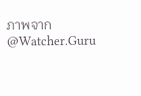ภาพจาก @Watcher.Guru